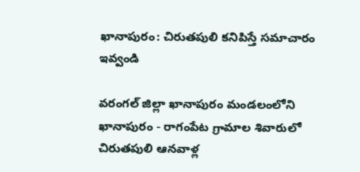ఖానాపురం: చిరుతపులి కనిపిస్తే సమాచారం ఇవ్వండి

వరంగల్ జిల్లా ఖానాపురం మండలంలోని ఖానాపురం - రాగంపేట గ్రామాల శివారులో చిరుతపులి ఆనవాళ్ల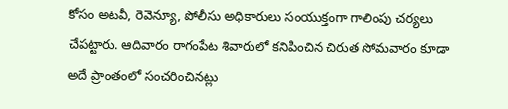కోసం అటవీ, రెవెన్యూ, పోలీసు అధికారులు సంయుక్తంగా గాలింపు చర్యలు చేపట్టారు. ఆదివారం రాగంపేట శివారులో కనిపించిన చిరుత సోమవారం కూడా అదే ప్రాంతంలో సంచరించినట్లు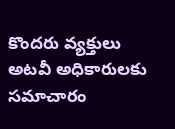కొందరు వ్యక్తులు అటవీ అధికారులకు సమాచారం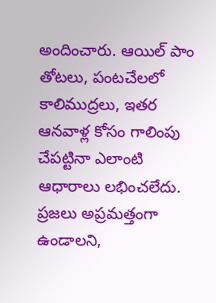అందించారు. ఆయిల్ పాం తోటలు, పంటచేలలో కాలిముద్రలు, ఇతర ఆనవాళ్ల కోసం గాలింపు చేపట్టినా ఎలాంటి ఆధారాలు లభించలేదు. ప్రజలు అప్రమత్తంగా ఉండాలని,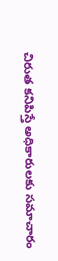చిరుత కనిపిస్తే అధికారులకు సమాచారం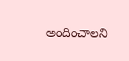అందించాలని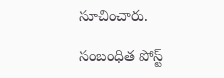సూచించారు.

సంబంధిత పోస్ట్